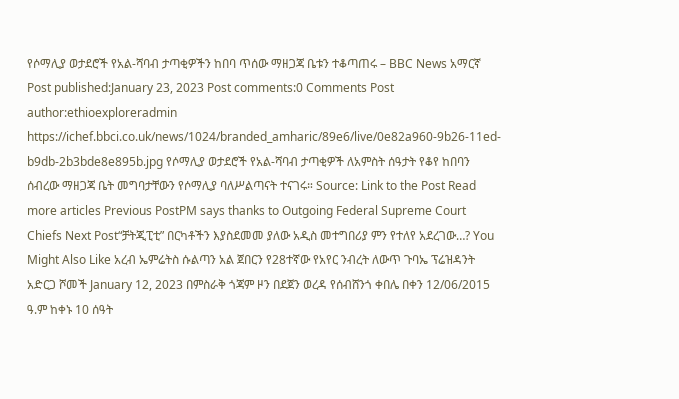የሶማሊያ ወታደሮች የአል-ሻባብ ታጣቂዎችን ከበባ ጥሰው ማዘጋጃ ቤቱን ተቆጣጠሩ – BBC News አማርኛ Post published:January 23, 2023 Post comments:0 Comments Post author:ethioexploreradmin https://ichef.bbci.co.uk/news/1024/branded_amharic/89e6/live/0e82a960-9b26-11ed-b9db-2b3bde8e895b.jpg የሶማሊያ ወታደሮች የአል-ሻባብ ታጣቂዎች ለአምስት ሰዓታት የቆየ ከበባን ሰብረው ማዘጋጃ ቤት መግባታቸውን የሶማሊያ ባለሥልጣናት ተናገሩ። Source: Link to the Post Read more articles Previous PostPM says thanks to Outgoing Federal Supreme Court Chiefs Next Post“ቻትጂፒቲ” በርካቶችን እያስደመመ ያለው አዲስ መተግበሪያ ምን የተለየ አደረገው…? You Might Also Like አረብ ኤምሬትስ ሱልጣን አል ጀበርን የ28ተኛው የአየር ንብረት ለውጥ ጉባኤ ፕሬዝዳንት አድርጋ ሾመች January 12, 2023 በምስራቅ ጎጃም ዞን በደጀን ወረዳ የሰብሸንጎ ቀበሌ በቀን 12/06/2015 ዓ.ም ከቀኑ 10 ሰዓት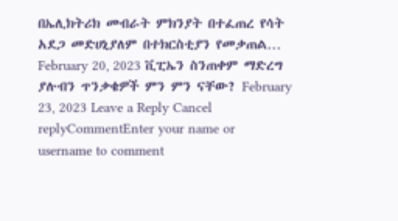በኤሊክትሪክ መብራት ምክንያት በተፈጠረ የሳት አደጋ መድሀኒያለም በተክርስቲያን የመቃጠል… February 20, 2023 ቪፒኤን ስንጠቀም ማድረግ ያሉብን ጥንቃቄዎች ምን ምን ናቸው? February 23, 2023 Leave a Reply Cancel replyCommentEnter your name or username to comment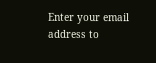Enter your email address to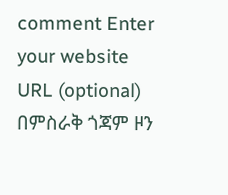comment Enter your website URL (optional)
በምስራቅ ጎጃም ዞን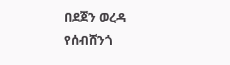በደጀን ወረዳ የሰብሸንጎ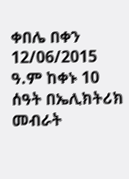ቀበሌ በቀን 12/06/2015 ዓ.ም ከቀኑ 10 ሰዓት በኤሊክትሪክ መብራት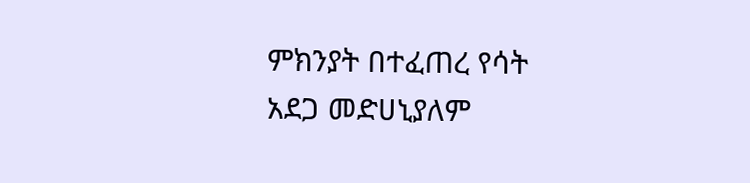ምክንያት በተፈጠረ የሳት አደጋ መድሀኒያለም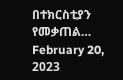በተክርስቲያን የመቃጠል… February 20, 2023